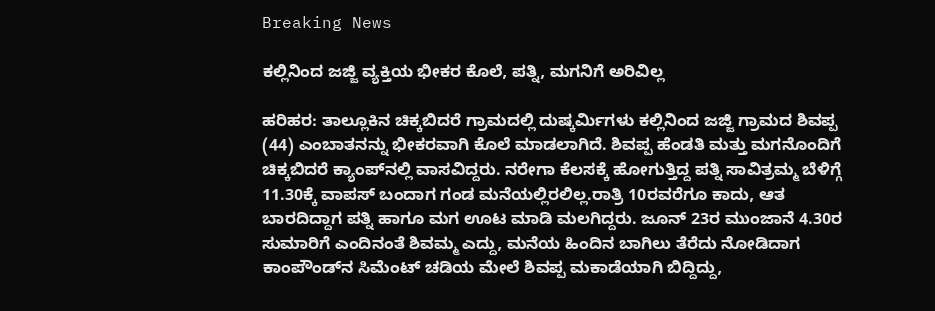Breaking News

ಕಲ್ಲಿನಿಂದ ಜಜ್ಜಿ ವ್ಯಕ್ತಿಯ ಭೀಕರ ಕೊಲೆ, ಪತ್ನಿ, ಮಗನಿಗೆ ಅರಿವಿಲ್ಲ

ಹರಿಹರ: ತಾಲ್ಲೂಕಿನ ಚಿಕ್ಕಬಿದರೆ ಗ್ರಾಮದಲ್ಲಿ ದುಷ್ಕರ್ಮಿಗಳು ಕಲ್ಲಿನಿಂದ ಜಜ್ಜಿ ಗ್ರಾಮದ ಶಿವಪ್ಪ (44) ಎಂಬಾತನನ್ನು ಭೀಕರವಾಗಿ ಕೊಲೆ ಮಾಡಲಾಗಿದೆ. ಶಿವಪ್ಪ ಹೆಂಡತಿ ಮತ್ತು ಮಗನೊಂದಿಗೆ ಚಿಕ್ಕಬಿದರೆ ಕ್ಯಾಂಪ್‌ನಲ್ಲಿ ವಾಸವಿದ್ದರು. ನರೇಗಾ ಕೆಲಸಕ್ಕೆ ಹೋಗುತ್ತಿದ್ದ ಪತ್ನಿ ಸಾವಿತ್ರಮ್ಮ ಬೆಳಿಗ್ಗೆ 11.30ಕ್ಕೆ ವಾಪಸ್‌ ಬಂದಾಗ ಗಂಡ ಮನೆಯಲ್ಲಿರಲಿಲ್ಲ.ರಾತ್ರಿ 10ರವರೆಗೂ ಕಾದು, ಆತ ಬಾರದಿದ್ದಾಗ ಪತ್ನಿ ಹಾಗೂ ಮಗ ಊಟ ಮಾಡಿ ಮಲಗಿದ್ದರು. ಜೂನ್ 23ರ ಮುಂಜಾನೆ 4.30ರ ಸುಮಾರಿಗೆ ಎಂದಿನಂತೆ ಶಿವಮ್ಮ ಎದ್ದು, ಮನೆಯ ಹಿಂದಿನ ಬಾಗಿಲು ತೆರೆದು ನೋಡಿದಾಗ ಕಾಂಪೌಂಡ್‌ನ ಸಿಮೆಂಟ್ ಚಡಿಯ ಮೇಲೆ ಶಿವಪ್ಪ ಮಕಾಡೆಯಾಗಿ ಬಿದ್ದಿದ್ದು,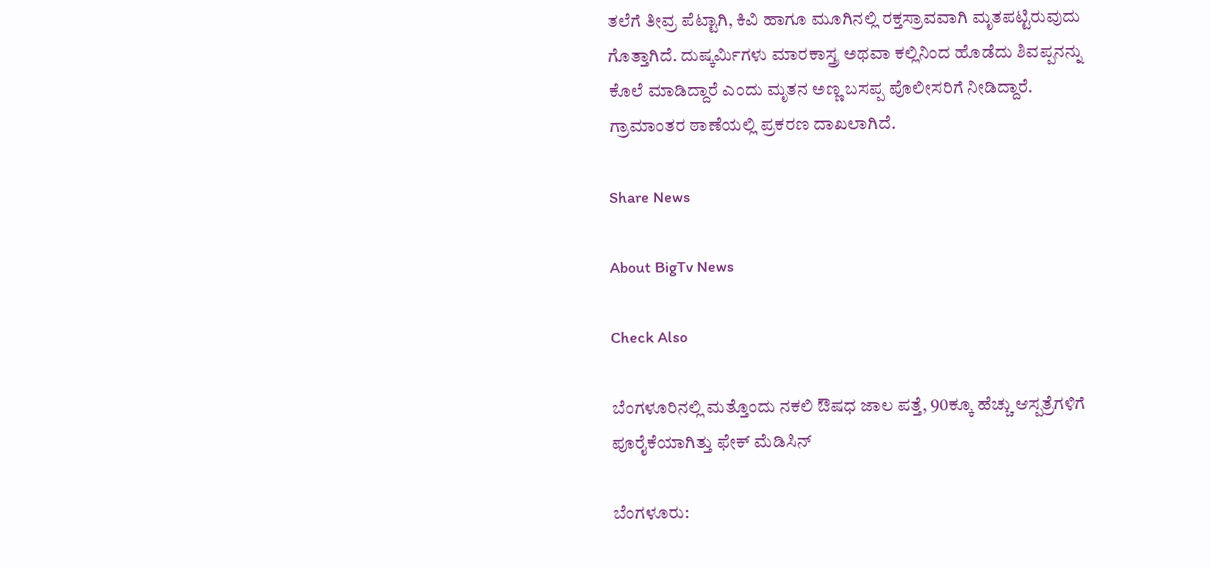ತಲೆಗೆ ತೀವ್ರ ಪೆಟ್ಟಾಗಿ, ಕಿವಿ ಹಾಗೂ ಮೂಗಿನಲ್ಲಿ ರಕ್ತಸ್ರಾವವಾಗಿ ಮೃತಪಟ್ಟಿರುವುದು ಗೊತ್ತಾಗಿದೆ. ದುಷ್ಕರ್ಮಿಗಳು ಮಾರಕಾಸ್ತ್ರ ಅಥವಾ ಕಲ್ಲಿನಿಂದ ಹೊಡೆದು ಶಿವಪ್ಪನನ್ನು ಕೊಲೆ ಮಾಡಿದ್ದಾರೆ ಎಂದು ಮೃತನ ಅಣ್ಣ ಬಸಪ್ಪ ಪೊಲೀಸರಿಗೆ ನೀಡಿದ್ದಾರೆ. ಗ್ರಾಮಾಂತರ ಠಾಣೆಯಲ್ಲಿ ಪ್ರಕರಣ ದಾಖಲಾಗಿದೆ.

Share News

About BigTv News

Check Also

ಬೆಂಗಳೂರಿನಲ್ಲಿ ಮತ್ತೊಂದು ನಕಲಿ ಔಷಧ ಜಾಲ ಪತ್ತೆ, 90ಕ್ಕೂ ಹೆಚ್ಚು ಆಸ್ಪತ್ರೆಗಳಿಗೆ ಪೂರೈಕೆಯಾಗಿತ್ತು ಫೇಕ್ ಮೆಡಿಸಿನ್

ಬೆಂಗಳೂರು: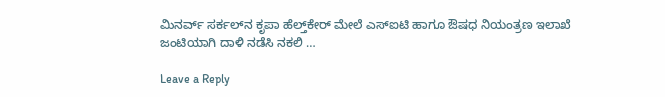ಮಿನರ್ವ್ ಸರ್ಕಲ್‌ನ ಕೃಪಾ ಹೆಲ್ತ್‌ಕೇರ್‌ ಮೇಲೆ ಎಸ್‌ಐಟಿ ಹಾಗೂ ಔಷಧ ನಿಯಂತ್ರಣ ಇಲಾಖೆ ಜಂಟಿಯಾಗಿ ದಾಳಿ ನಡೆಸಿ ನಕಲಿ …

Leave a Reply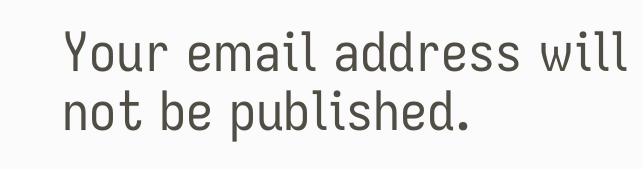Your email address will not be published.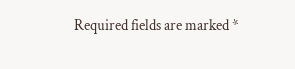Required fields are marked *